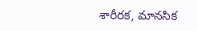శారీరక, మానసిక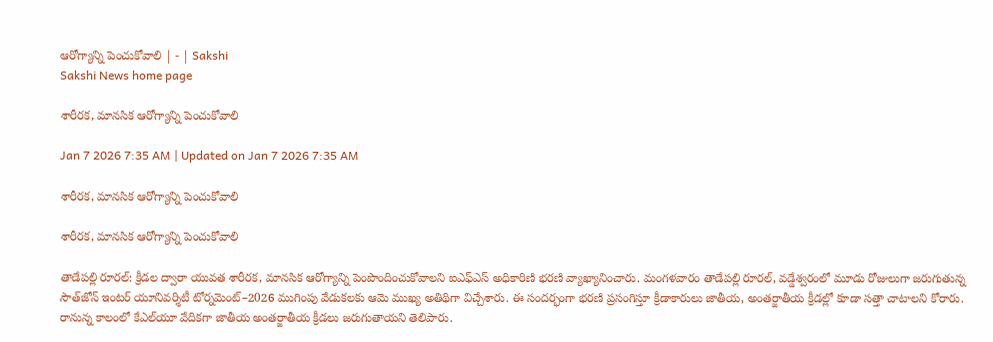ఆరోగ్యాన్ని పెంచుకోవాలి | - | Sakshi
Sakshi News home page

శారీరక, మానసిక ఆరోగ్యాన్ని పెంచుకోవాలి

Jan 7 2026 7:35 AM | Updated on Jan 7 2026 7:35 AM

శారీరక, మానసిక ఆరోగ్యాన్ని పెంచుకోవాలి

శారీరక, మానసిక ఆరోగ్యాన్ని పెంచుకోవాలి

తాడేపల్లి రూరల్‌: క్రీడల ద్వారా యువత శారీరక, మానసిక ఆరోగ్యాన్ని పెంపొందించుకోవాలని ఐఎఫ్‌ఎస్‌ అధికారిణి భరణి వ్యాఖ్యానించారు. మంగళవారం తాడేపల్లి రూరల్‌, వడ్డేశ్వరంలో మూడు రోజులుగా జరుగుతున్న సౌత్‌జోన్‌ ఇంటర్‌ యూనివర్శిటీ టోర్నమెంట్‌–2026 ముగింపు వేడుకలకు ఆమె ముఖ్య అతిథిగా విచ్చేశారు. ఈ సందర్భంగా భరణి ప్రసంగిస్తూ క్రీడాకారులు జాతీయ, అంతర్జాతీయ క్రీడల్లో కూడా సత్తా చాటాలని కోరారు. రానున్న కాలంలో కేఎల్‌యూ వేదికగా జాతీయ అంతర్జాతీయ క్రీడలు జరుగుతాయని తెలిపారు.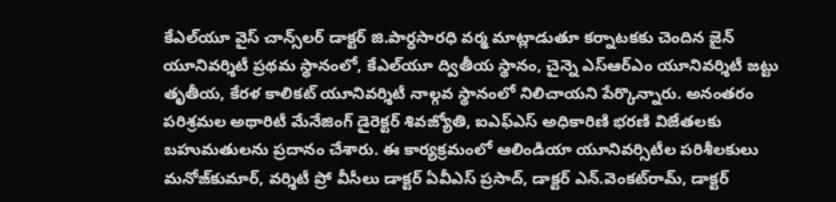కేఎల్‌యూ వైస్‌ చాన్స్‌లర్‌ డాక్టర్‌ జి.పార్ధసారధి వర్మ మాట్లాడుతూ కర్నాటకకు చెందిన జైన్‌ యూనివర్శిటీ ప్రథమ స్థానంలో, కేఎల్‌యూ ద్వితీయ స్థానం, చైన్నె ఎస్‌ఆర్‌ఎం యూనివర్శిటీ జట్టు తృతీయ, కేరళ కాలికట్‌ యూనివర్శిటీ నాల్గవ స్థానంలో నిలిచాయని పేర్కొన్నారు. అనంతరం పరిశ్రమల అథారిటీ మేనేజింగ్‌ డైరెక్టర్‌ శివజ్యోతి, ఐఎఫ్‌ఎస్‌ అధికారిణి భరణి విజేతలకు బహుమతులను ప్రదానం చేశారు. ఈ కార్యక్రమంలో ఆలిండియా యూనివర్సిటీల పరిశీలకులు మనోజ్‌కుమార్‌, వర్శిటీ ప్రో వీసీలు డాక్టర్‌ ఏవీఎస్‌ ప్రసాద్‌, డాక్టర్‌ ఎన్‌.వెంకట్‌రామ్‌, డాక్టర్‌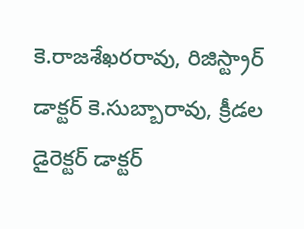కె.రాజశేఖరరావు, రిజిస్ట్రార్‌ డాక్టర్‌ కె.సుబ్బారావు, క్రీడల డైరెక్టర్‌ డాక్టర్‌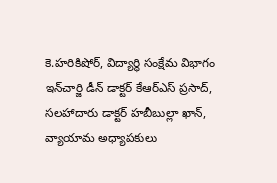కె.హరికిషోర్‌, విద్యార్థి సంక్షేమ విభాగం ఇన్‌చార్జి డీన్‌ డాక్టర్‌ కేఆర్‌ఎస్‌ ప్రసాద్‌, సలహాదారు డాక్టర్‌ హబీబుల్లా ఖాన్‌, వ్యాయామ అధ్యాపకులు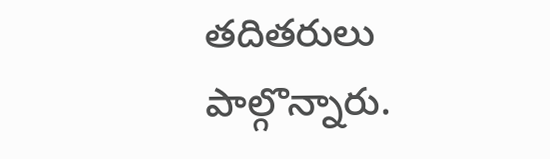తదితరులు పాల్గొన్నారు.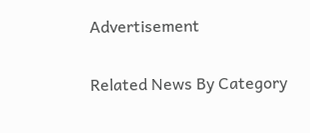Advertisement

Related News By Category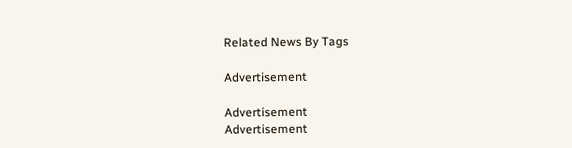Related News By Tags

Advertisement

Advertisement
Advertisement